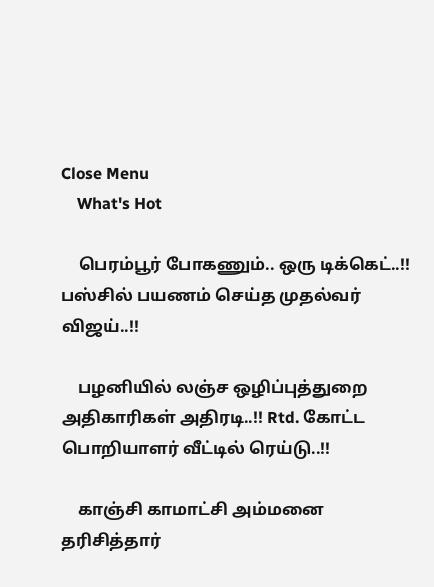Close Menu
    What's Hot

    பெரம்பூர் போகணும்.. ஒரு டிக்கெட்..!! பஸ்சில் பயணம் செய்த முதல்வர் விஜய்..!!

    பழனியில் லஞ்ச ஒழிப்புத்துறை அதிகாரிகள் அதிரடி..!! Rtd. கோட்ட பொறியாளர் வீட்டில் ரெய்டு..!!

    காஞ்சி காமாட்சி அம்மனை தரிசித்தார்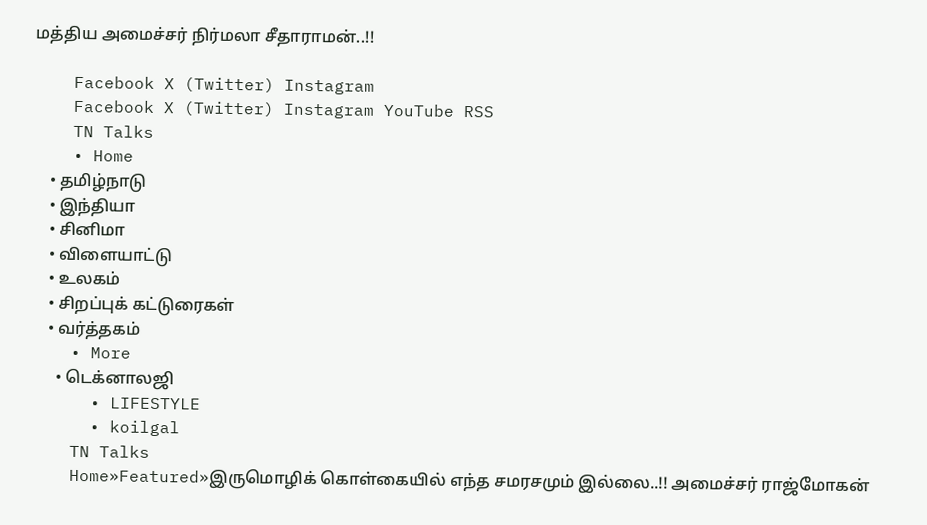மத்திய அமைச்சர் நிர்மலா சீதாராமன்..!!

    Facebook X (Twitter) Instagram
    Facebook X (Twitter) Instagram YouTube RSS
    TN Talks
    • Home
    • தமிழ்நாடு
    • இந்தியா
    • சினிமா
    • விளையாட்டு
    • உலகம்
    • சிறப்புக் கட்டுரைகள்
    • வர்த்தகம்
    • More
      • டெக்னாலஜி
      • LIFESTYLE
      • koilgal
    TN Talks
    Home»Featured»இருமொழிக் கொள்கையில் எந்த சமரசமும் இல்லை..!! அமைச்சர் ராஜ்மோகன்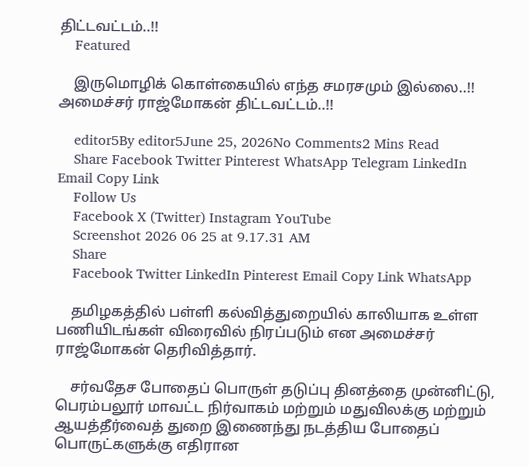திட்டவட்டம்..!!
    Featured

    இருமொழிக் கொள்கையில் எந்த சமரசமும் இல்லை..!! அமைச்சர் ராஜ்மோகன் திட்டவட்டம்..!!

    editor5By editor5June 25, 2026No Comments2 Mins Read
    Share Facebook Twitter Pinterest WhatsApp Telegram LinkedIn Email Copy Link
    Follow Us
    Facebook X (Twitter) Instagram YouTube
    Screenshot 2026 06 25 at 9.17.31 AM
    Share
    Facebook Twitter LinkedIn Pinterest Email Copy Link WhatsApp

    தமிழகத்தில் பள்ளி கல்வித்துறையில் காலியாக உள்ள பணியிடங்கள் விரைவில் நிரப்படும் என அமைச்சர் ராஜ்மோகன் தெரிவித்தார்.

    சர்வதேச போதைப் பொருள் தடுப்பு தினத்தை முன்னிட்டு, பெரம்பலூர் மாவட்ட நிர்வாகம் மற்றும் மதுவிலக்கு மற்றும் ஆயத்தீர்வைத் துறை இணைந்து நடத்திய போதைப் பொருட்களுக்கு எதிரான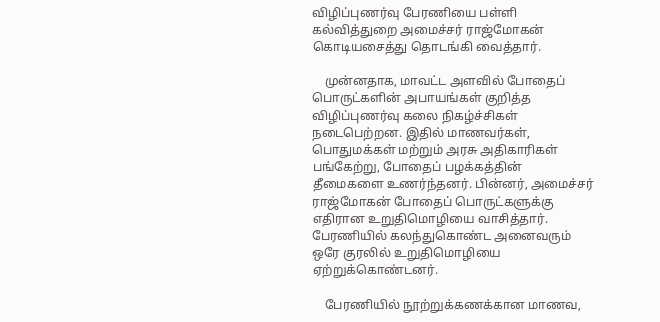விழிப்புணர்வு பேரணியை பள்ளி கல்வித்துறை அமைச்சர் ராஜ்மோகன் கொடியசைத்து தொடங்கி வைத்தார்.

    முன்னதாக, மாவட்ட அளவில் போதைப் பொருட்களின் அபாயங்கள் குறித்த விழிப்புணர்வு கலை நிகழ்ச்சிகள் நடைபெற்றன. இதில் மாணவர்கள், பொதுமக்கள் மற்றும் அரசு அதிகாரிகள் பங்கேற்று, போதைப் பழக்கத்தின் தீமைகளை உணர்ந்தனர். பின்னர், அமைச்சர் ராஜ்மோகன் போதைப் பொருட்களுக்கு எதிரான உறுதிமொழியை வாசித்தார். பேரணியில் கலந்துகொண்ட அனைவரும் ஒரே குரலில் உறுதிமொழியை ஏற்றுக்கொண்டனர்.

    பேரணியில் நூற்றுக்கணக்கான மாணவ,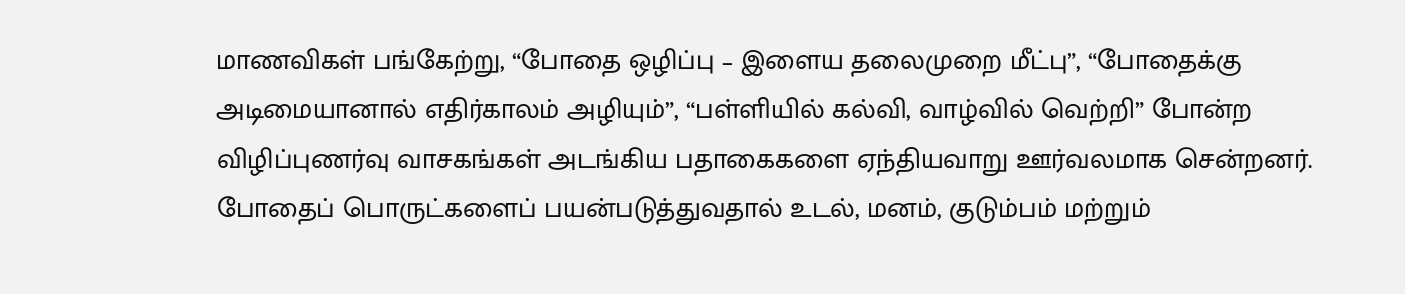மாணவிகள் பங்கேற்று, “போதை ஒழிப்பு – இளைய தலைமுறை மீட்பு”, “போதைக்கு அடிமையானால் எதிர்காலம் அழியும்”, “பள்ளியில் கல்வி, வாழ்வில் வெற்றி” போன்ற விழிப்புணர்வு வாசகங்கள் அடங்கிய பதாகைகளை ஏந்தியவாறு ஊர்வலமாக சென்றனர். போதைப் பொருட்களைப் பயன்படுத்துவதால் உடல், மனம், குடும்பம் மற்றும்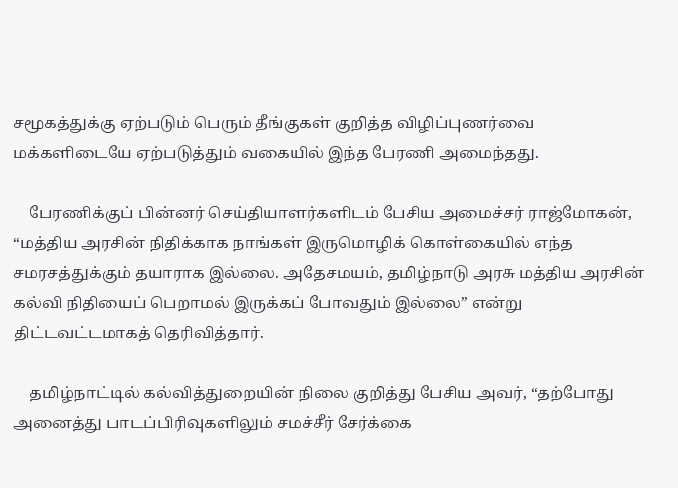சமூகத்துக்கு ஏற்படும் பெரும் தீங்குகள் குறித்த விழிப்புணர்வை மக்களிடையே ஏற்படுத்தும் வகையில் இந்த பேரணி அமைந்தது.

    பேரணிக்குப் பின்னர் செய்தியாளர்களிடம் பேசிய அமைச்சர் ராஜ்மோகன், “மத்திய அரசின் நிதிக்காக நாங்கள் இருமொழிக் கொள்கையில் எந்த சமரசத்துக்கும் தயாராக இல்லை. அதேசமயம், தமிழ்நாடு அரசு மத்திய அரசின் கல்வி நிதியைப் பெறாமல் இருக்கப் போவதும் இல்லை” என்று திட்டவட்டமாகத் தெரிவித்தார்.

    தமிழ்நாட்டில் கல்வித்துறையின் நிலை குறித்து பேசிய அவர், “தற்போது அனைத்து பாடப்பிரிவுகளிலும் சமச்சீர் சேர்க்கை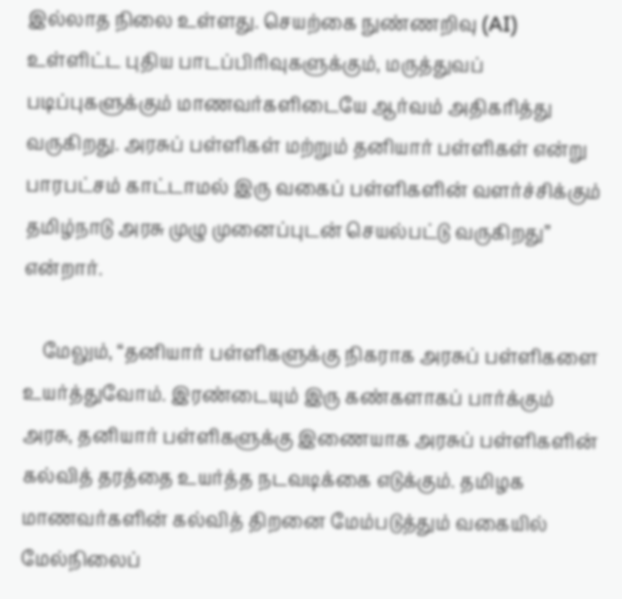இல்லாத நிலை உள்ளது. செயற்கை நுண்ணறிவு (AI) உள்ளிட்ட புதிய பாடப்பிரிவுகளுக்கும், மருத்துவப் படிப்புகளுக்கும் மாணவர்களிடையே ஆர்வம் அதிகரித்து வருகிறது. அரசுப் பள்ளிகள் மற்றும் தனியார் பள்ளிகள் என்று பாரபட்சம் காட்டாமல் இரு வகைப் பள்ளிகளின் வளர்ச்சிக்கும் தமிழ்நாடு அரசு முழு முனைப்புடன் செயல்பட்டு வருகிறது” என்றார்.

    மேலும், “தனியார் பள்ளிகளுக்கு நிகராக அரசுப் பள்ளிகளை உயர்த்துவோம். இரண்டையும் இரு கண்களாகப் பார்க்கும் அரசு, தனியார் பள்ளிகளுக்கு இணையாக அரசுப் பள்ளிகளின் கல்வித் தரத்தை உயர்த்த நடவடிக்கை எடுக்கும். தமிழக மாணவர்களின் கல்வித் திறனை மேம்படுத்தும் வகையில் மேல்நிலைப்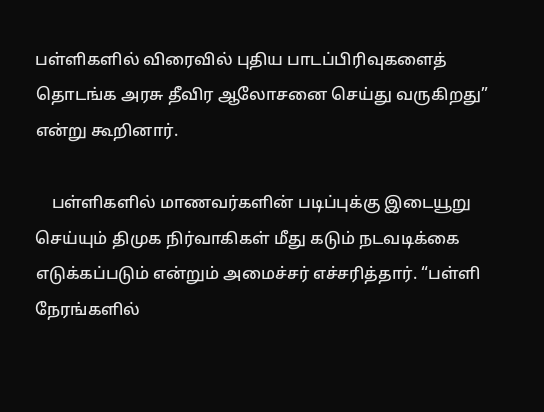பள்ளிகளில் விரைவில் புதிய பாடப்பிரிவுகளைத் தொடங்க அரசு தீவிர ஆலோசனை செய்து வருகிறது” என்று கூறினார்.

    பள்ளிகளில் மாணவர்களின் படிப்புக்கு இடையூறு செய்யும் திமுக நிர்வாகிகள் மீது கடும் நடவடிக்கை எடுக்கப்படும் என்றும் அமைச்சர் எச்சரித்தார். “பள்ளி நேரங்களில்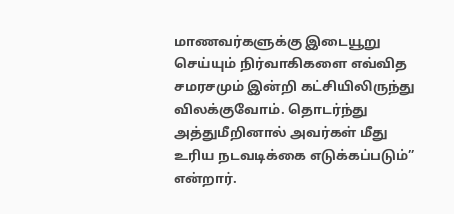மாணவர்களுக்கு இடையூறு செய்யும் நிர்வாகிகளை எவ்வித சமரசமும் இன்றி கட்சியிலிருந்து விலக்குவோம். தொடர்ந்து அத்துமீறினால் அவர்கள் மீது உரிய நடவடிக்கை எடுக்கப்படும்” என்றார்.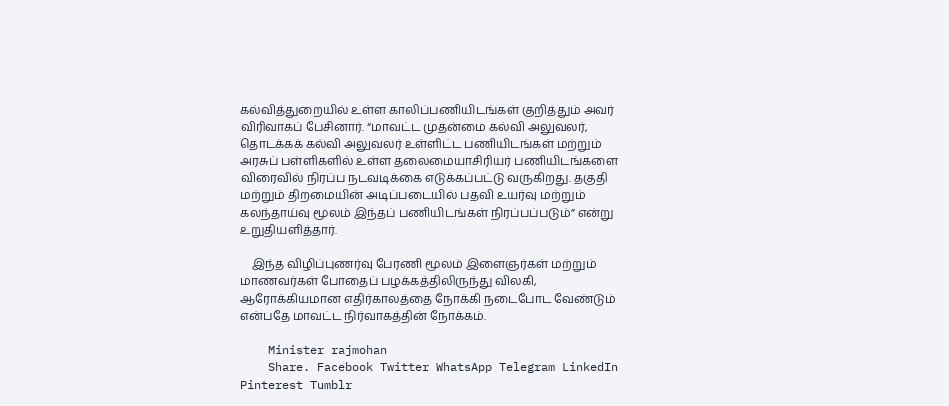கல்வித்துறையில் உள்ள காலிப்பணியிடங்கள் குறித்தும் அவர் விரிவாகப் பேசினார். “மாவட்ட முதன்மை கல்வி அலுவலர், தொடக்கக் கல்வி அலுவலர் உள்ளிட்ட பணியிடங்கள் மற்றும் அரசுப் பள்ளிகளில் உள்ள தலைமையாசிரியர் பணியிடங்களை விரைவில் நிரப்ப நடவடிக்கை எடுக்கப்பட்டு வருகிறது. தகுதி மற்றும் திறமையின் அடிப்படையில் பதவி உயர்வு மற்றும் கலந்தாய்வு மூலம் இந்தப் பணியிடங்கள் நிரப்பப்படும்” என்று உறுதியளித்தார்.

    இந்த விழிப்புணர்வு பேரணி மூலம் இளைஞர்கள் மற்றும் மாணவர்கள் போதைப் பழக்கத்திலிருந்து விலகி, ஆரோக்கியமான எதிர்காலத்தை நோக்கி நடைபோட வேண்டும் என்பதே மாவட்ட நிர்வாகத்தின் நோக்கம்.

    Minister rajmohan
    Share. Facebook Twitter WhatsApp Telegram LinkedIn Pinterest Tumblr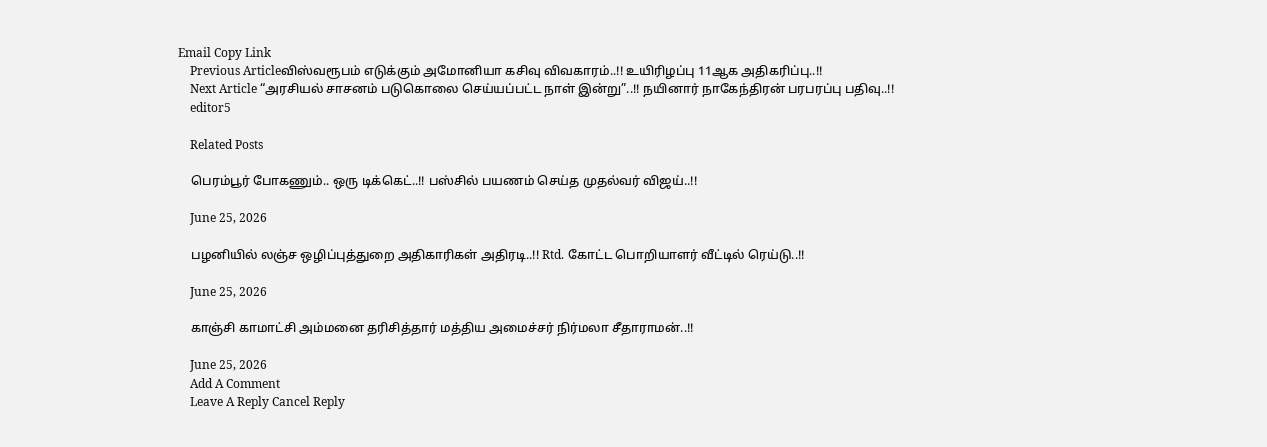Email Copy Link
    Previous Articleவிஸ்வரூபம் எடுக்கும் அமோனியா கசிவு விவகாரம்..!! உயிரிழப்பு 11ஆக அதிகரிப்பு..!!
    Next Article “அரசியல் சாசனம் படுகொலை செய்யப்பட்ட நாள் இன்று”..!! நயினார் நாகேந்திரன் பரபரப்பு பதிவு..!!
    editor5

    Related Posts

    பெரம்பூர் போகணும்.. ஒரு டிக்கெட்..!! பஸ்சில் பயணம் செய்த முதல்வர் விஜய்..!!

    June 25, 2026

    பழனியில் லஞ்ச ஒழிப்புத்துறை அதிகாரிகள் அதிரடி..!! Rtd. கோட்ட பொறியாளர் வீட்டில் ரெய்டு..!!

    June 25, 2026

    காஞ்சி காமாட்சி அம்மனை தரிசித்தார் மத்திய அமைச்சர் நிர்மலா சீதாராமன்..!!

    June 25, 2026
    Add A Comment
    Leave A Reply Cancel Reply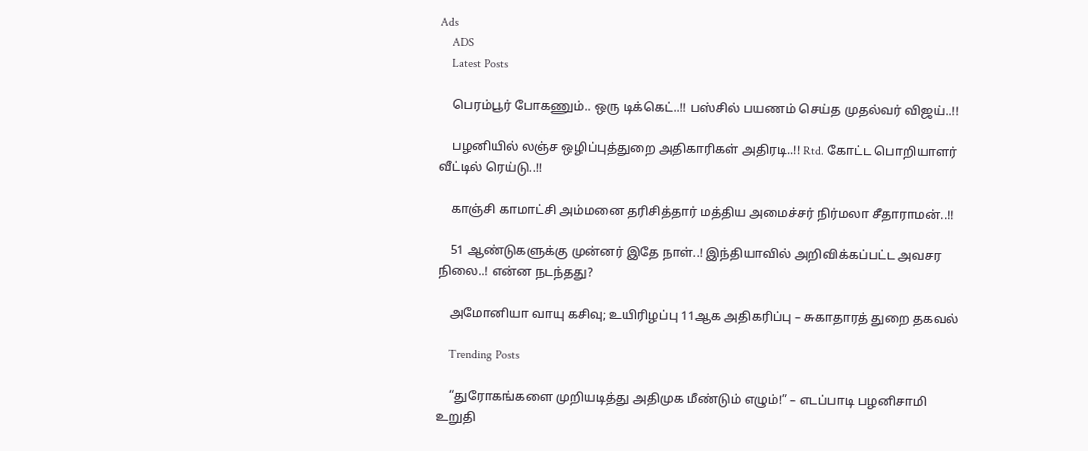Ads
    ADS
    Latest Posts

    பெரம்பூர் போகணும்.. ஒரு டிக்கெட்..!! பஸ்சில் பயணம் செய்த முதல்வர் விஜய்..!!

    பழனியில் லஞ்ச ஒழிப்புத்துறை அதிகாரிகள் அதிரடி..!! Rtd. கோட்ட பொறியாளர் வீட்டில் ரெய்டு..!!

    காஞ்சி காமாட்சி அம்மனை தரிசித்தார் மத்திய அமைச்சர் நிர்மலா சீதாராமன்..!!

    51 ஆண்டுகளுக்கு முன்னர் இதே நாள்..! இந்தியாவில் அறிவிக்கப்பட்ட அவசர நிலை..! என்ன நடந்தது?

    அமோனியா வாயு கசிவு; உயிரிழப்பு 11ஆக அதிகரிப்பு – சுகாதாரத் துறை தகவல்

    Trending Posts

    “துரோகங்களை முறியடித்து அதிமுக மீண்டும் எழும்!” – எடப்பாடி பழனிசாமி  உறுதி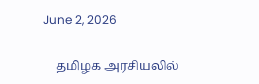June 2, 2026

    தமிழக அரசியலில்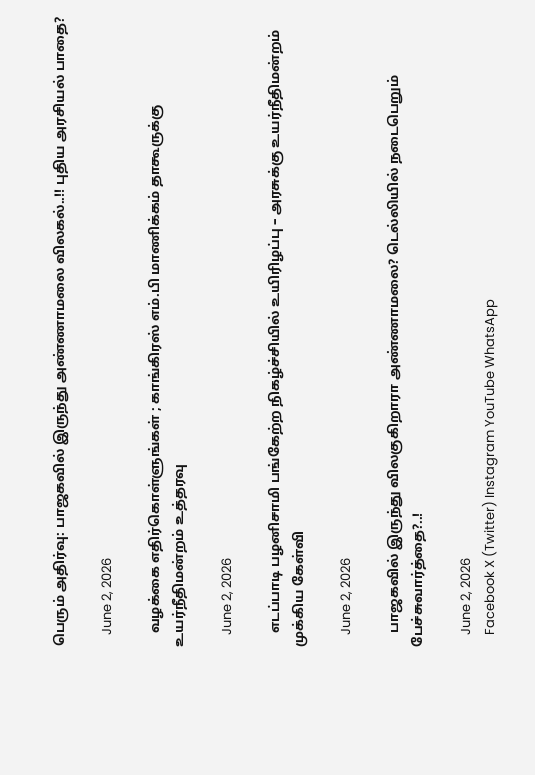பெரும் அதிர்வு: பாஜகவில் இருந்து அண்ணாமலை விலகல்..!! புதிய அரசியல் பாதை?

    June 2, 2026

    வழக்கை எதிர்கொள்ளுங்கள் ; காங்கிரஸ் எம்.பி மாணிக்கம் தாகூருக்கு உயர்நீதிமன்றம் உத்தரவு

    June 2, 2026

    எடப்பாடி பழனிசாமி பங்கேற்ற நிகழ்ச்சியில் உயிரிழப்பு – அரசுக்கு உயர்நீதிமன்றம் முக்கிய கேள்வி

    June 2, 2026

    பாஜகவில் இருந்து விலகுகிறாரா அண்ணாமலை? டெல்லியில் நடைபெறும் பேச்சுவார்த்தை?..!

    June 2, 2026
    Facebook X (Twitter) Instagram YouTube WhatsApp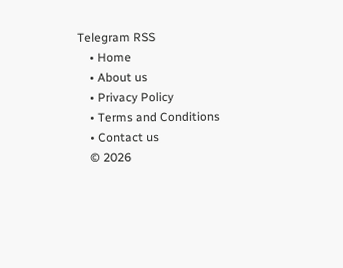Telegram RSS
    • Home
    • About us
    • Privacy Policy
    • Terms and Conditions
    • Contact us
    © 2026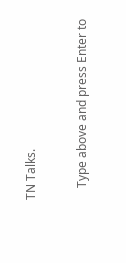TN Talks.

    Type above and press Enter to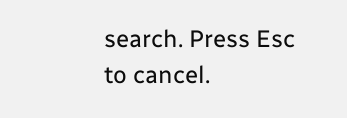search. Press Esc to cancel.